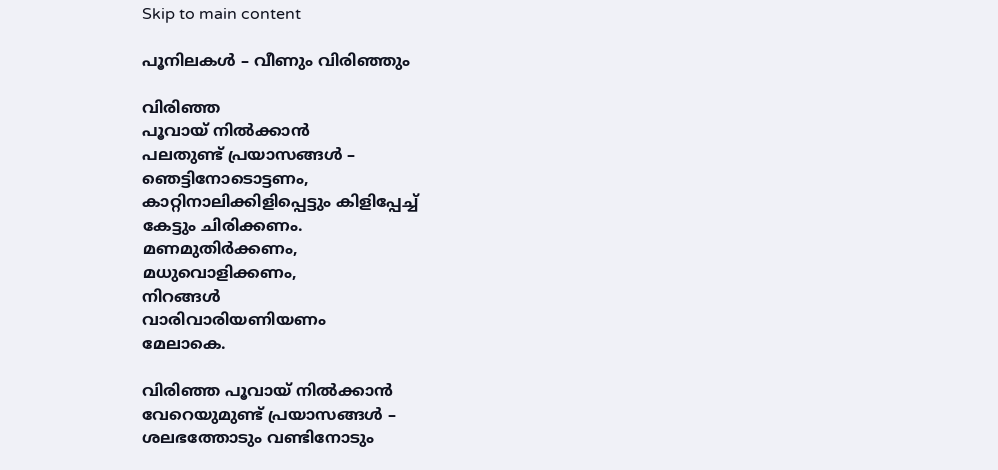Skip to main content

പൂനിലകൾ – വീണും വിരിഞ്ഞും

വിരിഞ്ഞ
പൂവായ് നിൽക്കാൻ
പലതുണ്ട് പ്രയാസങ്ങൾ –
ഞെട്ടിനോടൊട്ടണം,
കാറ്റിനാലിക്കിളിപ്പെട്ടും കിളിപ്പേച്ച്
കേട്ടും ചിരിക്കണം.
മണമുതിർക്കണം,
മധുവൊളിക്കണം,
നിറങ്ങൾ
വാരിവാരിയണിയണം
മേലാകെ.

വിരിഞ്ഞ പൂവായ് നിൽക്കാൻ
വേറെയുമുണ്ട് പ്രയാസങ്ങൾ –
ശലഭത്തോടും വണ്ടിനോടും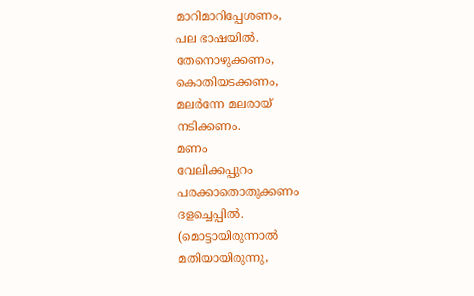മാറിമാറിപ്പേശണം,
പല ഭാഷയിൽ.
തേനൊഴുക്കണം,
കൊതിയടക്കണം,
മലർന്നേ മലരായ്
നടിക്കണം.
മണം
വേലിക്കപ്പുറം
പരക്കാതൊതുക്കണം
ദളച്ചെപ്പിൽ.
(മൊട്ടായിരുന്നാൽ
മതിയായിരുന്നു,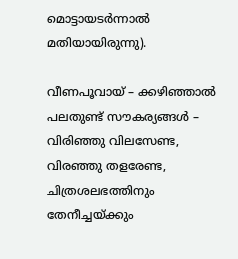മൊട്ടായടർന്നാൽ
മതിയായിരുന്നു).

വീണപൂവായ് – ക്കഴിഞ്ഞാൽ
പലതുണ്ട് സൗകര്യങ്ങൾ –
വിരിഞ്ഞു വിലസേണ്ട,
വിരഞ്ഞു തളരേണ്ട,
ചിത്രശലഭത്തിനും തേനീച്ചയ്ക്കും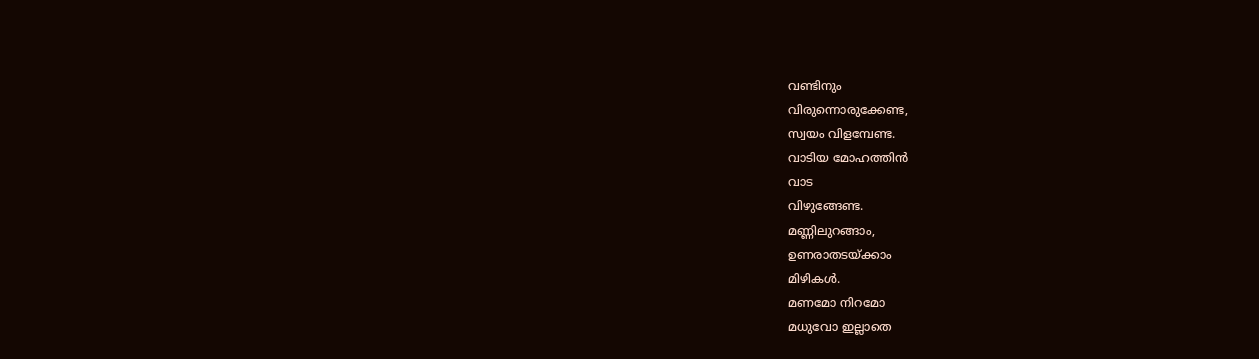വണ്ടിനും
വിരുന്നൊരുക്കേണ്ട,
സ്വയം വിളമ്പേണ്ട.
വാടിയ മോഹത്തിൻ
വാട
വിഴുങ്ങേണ്ട.
മണ്ണിലുറങ്ങാം,
ഉണരാതടയ്ക്കാം
മിഴികൾ.
മണമോ നിറമോ
മധുവോ ഇല്ലാതെ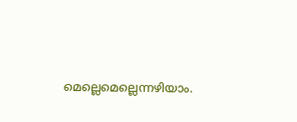മെല്ലെമെല്ലെന്നഴിയാം.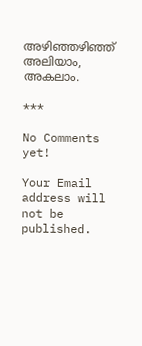അഴിഞ്ഞഴിഞ്ഞ്
അലിയാം,
അകലാം.

***

No Comments yet!

Your Email address will not be published.